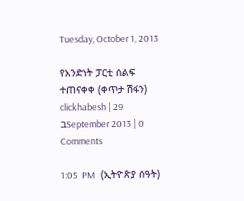Tuesday, October 1, 2013

የአንድነት ፓርቲ ሰልፍ ተጠናቀቀ (ቀጥታ ሽፋን) clickhabesh | 29 בSeptember 2013 | 0 Comments

1:05  PM   (ኢትዮጵያ ሰዓት)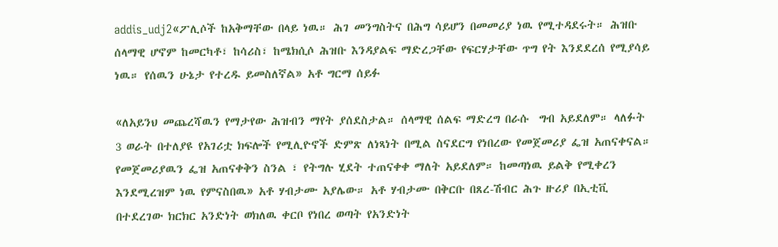addis_udj2«ፖሊሶች ከአቅማቸው በላይ ነዉ። ሕገ መንግስትና በሕግ ሳይሆን በመመሪያ ነዉ የሚተዳደሩት። ሕዝቡ ሰላማዊ ሆኖም ከመርካቶ፣ ከሳሪስ፣ ከሜክሲሶ ሕዝቡ እንዳያልፍ ማድረጋቸው የፍርሃታቸው ጥግ የት እንደደረሰ የሚያሳይ ነዉ። የሰዉን ሁኔታ የተረዱ ይመስለኛል» አቶ ግርማ ሰይፉ

«ለአይንህ መጨረሻዉን የማታየው ሕዝብን ማየት ያሰደስታል። ሰላማዊ ሰልፍ ማድረግ በራሱ  ግብ አይደለም። ላለፉት 3 ወራት በተለያዩ የአገሪቷ ክፍሎች የሚሊዮኖች ድምጽ ለነጻነት በሚል ስናደርግ የነበረው የመጀመሪያ ፌዝ አጠናቀናል። የመጀመሪያዉን ፌዝ አጠናቀቅን ስንል ፣ የትግሉ ሂደት ተጠናቀቀ ማለት አይደለም። ከመጣነዉ ይልቅ የሚቀረን እንደሚረዝም ነዉ የምናስበዉ» አቶ ሃብታሙ አያሌው። አቶ ሃብታሙ በቅርቡ በጸረ-ሽብር ሕጉ ዙሪያ በኢቲቪ በተደረገው ክርክር አንድነት ወክለዉ ቀርቦ የነበረ ወጣት የአንድነት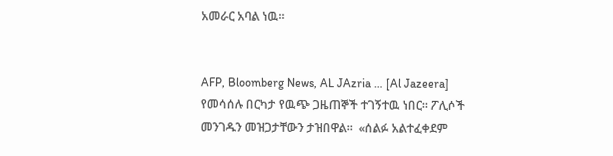አመራር አባል ነዉ።


AFP, Bloomberg News, AL JAzria … [Al Jazeera] የመሳሰሉ በርካታ የዉጭ ጋዜጠኞች ተገኝተዉ ነበር። ፖሊሶች መንገዱን መዝጋታቸውን ታዝበዋል።  «ሰልፉ አልተፈቀደም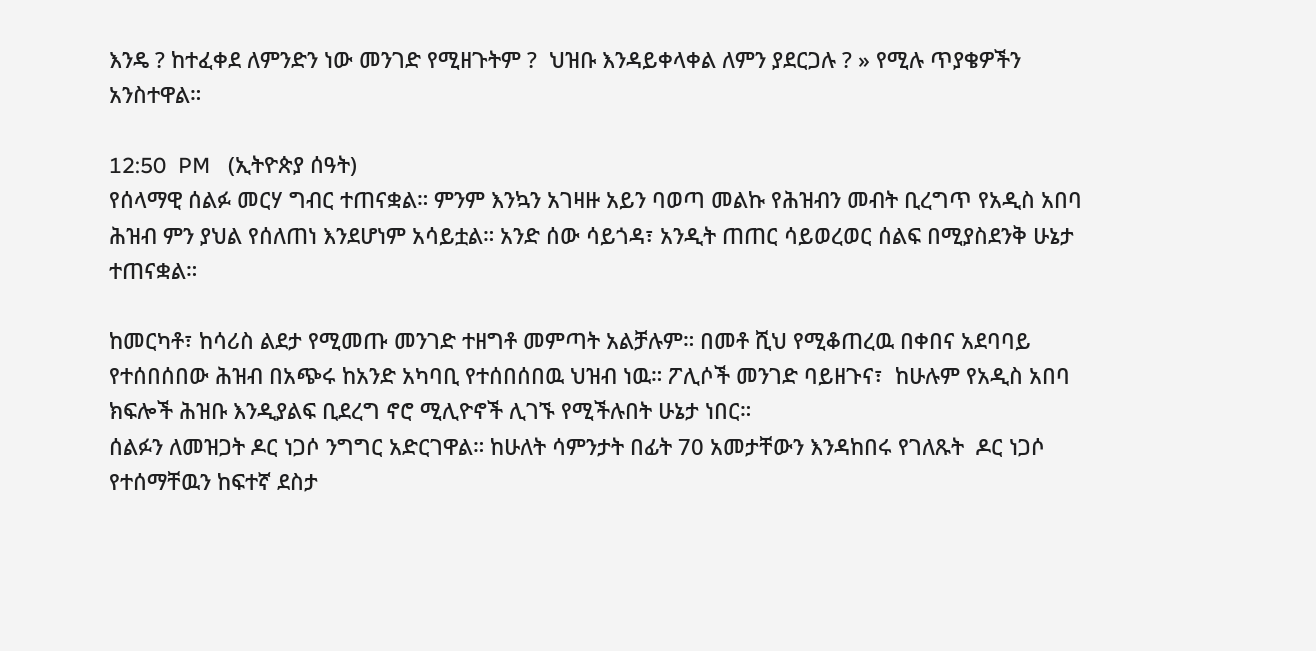እንዴ ? ከተፈቀደ ለምንድን ነው መንገድ የሚዘጉትም ?  ህዝቡ እንዳይቀላቀል ለምን ያደርጋሉ ? » የሚሉ ጥያቄዎችን አንስተዋል።

12:50  PM   (ኢትዮጵያ ሰዓት)
የሰላማዊ ሰልፉ መርሃ ግብር ተጠናቋል። ምንም እንኳን አገዛዙ አይን ባወጣ መልኩ የሕዝብን መብት ቢረግጥ የአዲስ አበባ ሕዝብ ምን ያህል የሰለጠነ እንደሆነም አሳይቷል። አንድ ሰው ሳይጎዳ፣ አንዲት ጠጠር ሳይወረወር ሰልፍ በሚያስደንቅ ሁኔታ ተጠናቋል።

ከመርካቶ፣ ከሳሪስ ልደታ የሚመጡ መንገድ ተዘግቶ መምጣት አልቻሉም። በመቶ ሺህ የሚቆጠረዉ በቀበና አደባባይ የተሰበሰበው ሕዝብ በአጭሩ ከአንድ አካባቢ የተሰበሰበዉ ህዝብ ነዉ። ፖሊሶች መንገድ ባይዘጉና፣  ከሁሉም የአዲስ አበባ ክፍሎች ሕዝቡ እንዲያልፍ ቢደረግ ኖሮ ሚሊዮኖች ሊገኙ የሚችሉበት ሁኔታ ነበር።
ሰልፉን ለመዝጋት ዶር ነጋሶ ንግግር አድርገዋል። ከሁለት ሳምንታት በፊት 70 አመታቸውን እንዳከበሩ የገለጹት  ዶር ነጋሶ የተሰማቸዉን ከፍተኛ ደስታ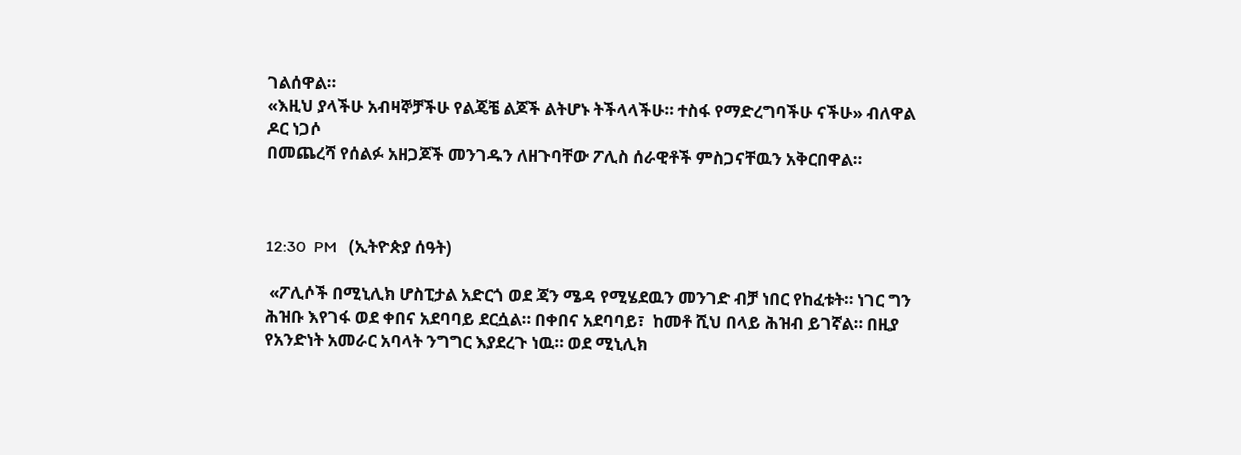ገልሰዋል።
«እዚህ ያላችሁ አብዛኞቻችሁ የልጄቼ ልጆች ልትሆኑ ትችላላችሁ። ተስፋ የማድረግባችሁ ናችሁ» ብለዋል ዶር ነጋሶ
በመጨረሻ የሰልፉ አዘጋጆች መንገዱን ለዘጉባቸው ፖሊስ ሰራዊቶች ምስጋናቸዉን አቅርበዋል።



12:30  PM   (ኢትዮጵያ ሰዓት)

 «ፖሊሶች በሚኒሊክ ሆስፒታል አድርጎ ወደ ጃን ሜዳ የሚሄደዉን መንገድ ብቻ ነበር የከፈቱት። ነገር ግን  ሕዝቡ እየገፋ ወደ ቀበና አደባባይ ደርሷል። በቀበና አደባባይ፣  ከመቶ ሺህ በላይ ሕዝብ ይገኛል። በዚያ የአንድነት አመራር አባላት ንግግር እያደረጉ ነዉ። ወደ ሚኒሊክ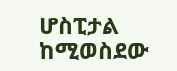ሆስፒታል ከሚወስደው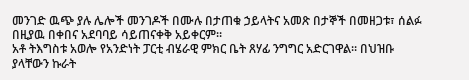መንገድ ዉጭ ያሉ ሌሎች መንገዶች በሙሉ በታጠቁ ኃይላትና አመጽ በታኞች በመዘጋቱ፣ ሰልፉ በዚያዉ በቀበና አደባባይ ሳይጠናቀቅ አይቀርም።
አቶ ትእግስቱ አወሎ የአንድነት ፓርቲ ብሄራዊ ምክር ቤት ጸሃፊ ንግግር አድርገዋል። በህዝቡ ያላቸውን ኩራት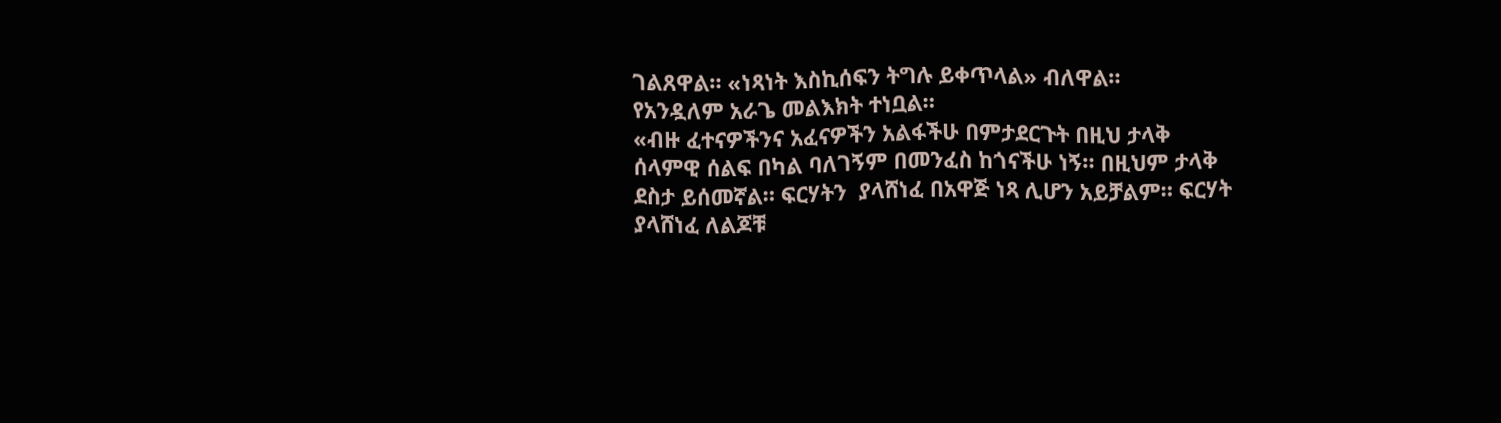ገልጸዋል። «ነጻነት እስኪሰፍን ትግሉ ይቀጥላል» ብለዋል።
የአንዷለም አራጌ መልእክት ተነቧል።
«ብዙ ፈተናዎችንና አፈናዎችን አልፋችሁ በምታደርጉት በዚህ ታላቅ ሰላምዊ ሰልፍ በካል ባለገኝም በመንፈስ ከጎናችሁ ነኝ። በዚህም ታላቅ ደስታ ይሰመኛል። ፍርሃትን  ያላሸነፈ በአዋጅ ነጻ ሊሆን አይቻልም። ፍርሃት ያላሸነፈ ለልጆቹ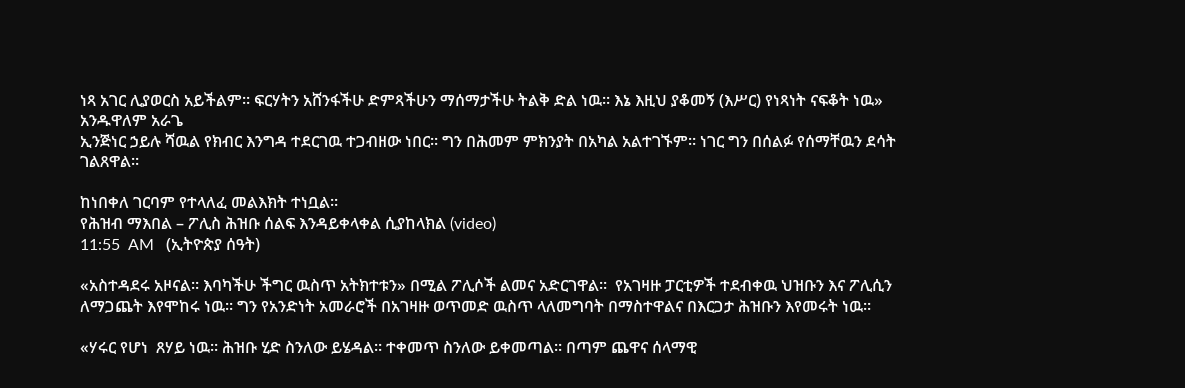ነጻ አገር ሊያወርስ አይችልም። ፍርሃትን አሸንፋችሁ ድምጻችሁን ማሰማታችሁ ትልቅ ድል ነዉ። እኔ እዚህ ያቆመኝ (እሥር) የነጻነት ናፍቆት ነዉ»  አንዱዋለም አራጌ
ኢንጅነር ኃይሉ ሻዉል የክብር እንግዳ ተደርገዉ ተጋብዘው ነበር። ግን በሕመም ምክንያት በአካል አልተገኙም። ነገር ግን በሰልፉ የሰማቸዉን ደሳት ገልጸዋል።

ከነበቀለ ገርባም የተላለፈ መልእክት ተነቧል።
የሕዝብ ማእበል – ፖሊስ ሕዝቡ ሰልፍ እንዳይቀላቀል ሲያከላክል (video)
11:55  AM   (ኢትዮጵያ ሰዓት)

«አስተዳደሩ አዞናል። እባካችሁ ችግር ዉስጥ አትክተቱን» በሚል ፖሊሶች ልመና አድርገዋል።  የአገዛዙ ፓርቲዎች ተደብቀዉ ህዝቡን እና ፖሊሲን ለማጋጨት እየሞከሩ ነዉ። ግን የአንድነት አመራሮች በአገዛዙ ወጥመድ ዉስጥ ላለመግባት በማስተዋልና በእርጋታ ሕዝቡን እየመሩት ነዉ።

«ሃሩር የሆነ  ጸሃይ ነዉ። ሕዝቡ ሂድ ስንለው ይሄዳል። ተቀመጥ ስንለው ይቀመጣል። በጣም ጨዋና ሰላማዊ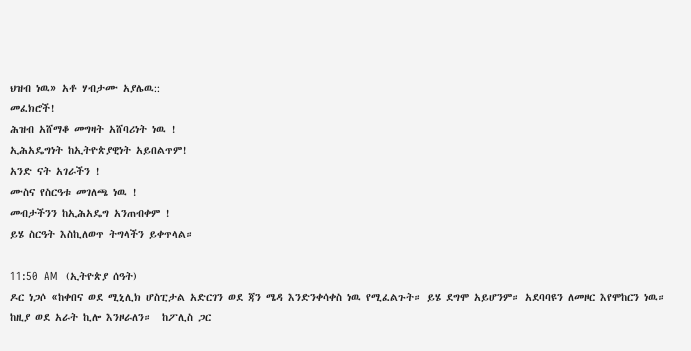ህዝብ ነዉ» አቶ ሃብታሙ አያሌዉ::
መፈክሮች!
ሕዝብ አሸማቆ መግዛት አሸባሪነት ነዉ !
ኢሕአዴግነት ከኢትዮጵያዊነት አይበልጥም!
አንድ ናት አገራችን !
ሙስና የስርዓቱ መገለጫ ነዉ !
መብታችንን ከኢሕአዴግ አንጠብቀም !
ይሄ ስርዓት እስኪለወጥ ትግላችን ይቀጥላል።

11:50  AM   (ኢትዮጵያ ሰዓት)
ዶር ነጋሶ «ከቀበና ወደ ሚኒሊክ ሆስፒታል አድርገን ወደ ጃን ሜዳ እንድንቀሳቀስ ነዉ የሚፈልጉት። ይሄ ደግሞ አይሆንም። አደባባዩን ለመዞር እየሞከርን ነዉ። ከዚያ ወደ አራት ኪሎ እንዞራለን።  ከፖሊስ ጋር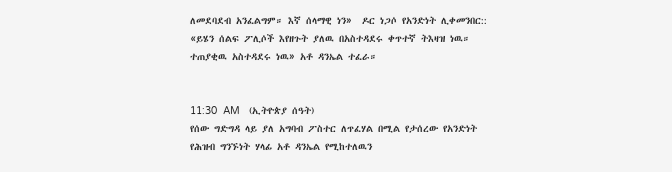ለመደባደብ አንፈልግም። እኛ ሰላማዊ ነን»  ዶር ነጋሶ የአንድነት ሊቀመንበር::
«ይሄን ሰልፍ ፖሊሶች እየዘጉት ያለዉ በአስተዳደሩ ቀጥተኛ ትእዛዝ ነዉ። ተጠያቂዉ አስተዳደሩ ነዉ» አቶ ዳንኤል ተፈራ።


11:30  AM   (ኢትዮጵያ ሰዓት)
የሰው ግድግዳ ላይ ያለ አግባብ ፖስተር ለጥፈሃል በሚል የታሰረው የአንድነት የሕዝብ ግንኙነት ሃላፊ አቶ ዳንኤል የሚከተለዉን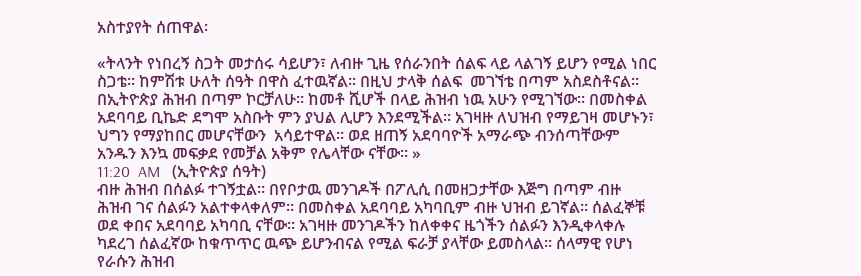አስተያየት ሰጠዋል፡

«ትላንት የነበረኝ ስጋት መታሰሩ ሳይሆን፣ ለብዙ ጊዜ የሰራንበት ሰልፍ ላይ ላልገኝ ይሆን የሚል ነበር ስጋቴ። ከምሽቱ ሁለት ሰዓት በዋስ ፈተዉኛል። በዚህ ታላቅ ሰልፍ  መገኘቴ በጣም አስደስቶናል። በኢትዮጵያ ሕዝብ በጣም ኮርቻለሁ። ከመቶ ሺሆች በላይ ሕዝብ ነዉ አሁን የሚገኘው። በመስቀል አደባባይ ቢኬድ ደግሞ አስቡት ምን ያህል ሊሆን እንደሚችል። አገዛዙ ለህዝብ የማይገዛ መሆኑን፣ ህግን የማያከበር መሆናቸውን  አሳይተዋል። ወደ ዘጠኝ አደባባዮች አማራጭ ብንሰጣቸውም አንዱን እንኳ መፍቃደ የመቻል አቅም የሌላቸው ናቸው። »
11:20  AM   (ኢትዮጵያ ሰዓት)
ብዙ ሕዝብ በሰልፉ ተገኝቷል። በየቦታዉ መንገዶች በፖሊሲ በመዘጋታቸው እጅግ በጣም ብዙ ሕዝብ ገና ሰልፉን አልተቀላቀለም። በመስቀል አደባባይ አካባቢም ብዙ ህዝብ ይገኛል። ሰልፈኞቹ ወደ ቀበና አደባባይ አካባቢ ናቸው። አገዛዙ መንገዶችን ከለቀቀና ዜጎችን ሰልፉን እንዲቀላቀሉ ካደረገ ሰልፈኛው ከቁጥጥር ዉጭ ይሆንብናል የሚል ፍራቻ ያላቸው ይመስላል። ሰላማዊ የሆነ የራሱን ሕዝብ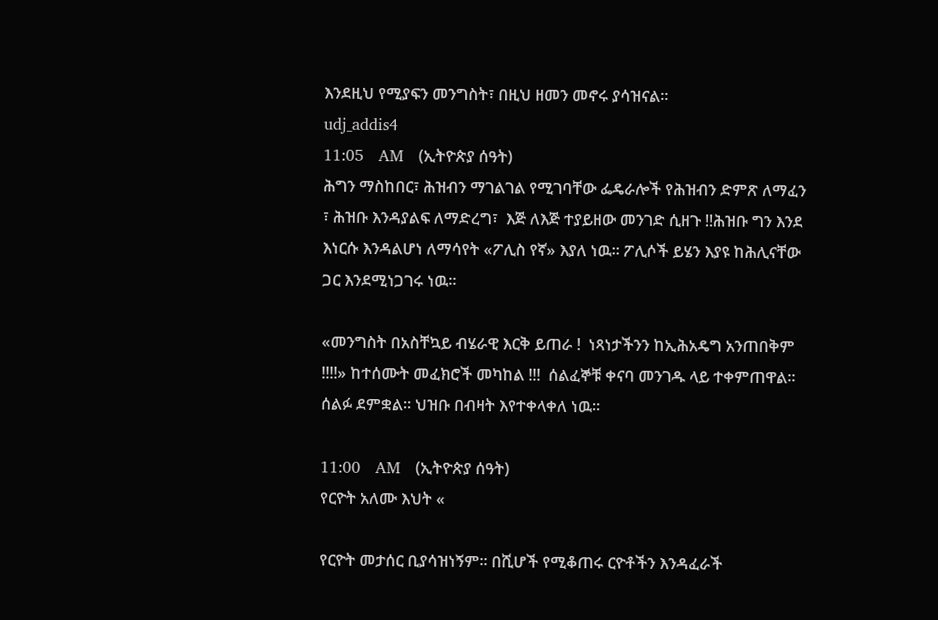እንደዚህ የሚያፍን መንግስት፣ በዚህ ዘመን መኖሩ ያሳዝናል።
udj_addis4
11:05   AM   (ኢትዮጵያ ሰዓት)
ሕግን ማስከበር፣ ሕዝብን ማገልገል የሚገባቸው ፌዴራሎች የሕዝብን ድምጽ ለማፈን ፣ ሕዝቡ እንዳያልፍ ለማድረግ፣  እጅ ለእጅ ተያይዘው መንገድ ሲዘጉ !!ሕዝቡ ግን እንደ እነርሱ እንዳልሆነ ለማሳየት «ፖሊስ የኛ» እያለ ነዉ። ፖሊሶች ይሄን እያዩ ከሕሊናቸው ጋር እንደሚነጋገሩ ነዉ።

«መንግስት በአስቸኳይ ብሄራዊ እርቅ ይጠራ !  ነጻነታችንን ከኢሕአዴግ አንጠበቅም !!!!» ከተሰሙት መፈክሮች መካከል !!!  ሰልፈኞቹ ቀናባ መንገዱ ላይ ተቀምጠዋል። ሰልፉ ደምቋል። ህዝቡ በብዛት እየተቀላቀለ ነዉ።

11:00   AM   (ኢትዮጵያ ሰዓት)
የርዮት አለሙ እህት «

የርዮት መታሰር ቢያሳዝነኝም። በሺሆች የሚቆጠሩ ርዮቶችን እንዳፈራች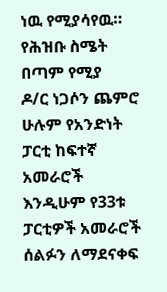ነዉ የሚያሳየዉ። የሕዝቡ ስሜት በጣም የሚያ
ዶ/ር ነጋሶን ጨምሮ ሁሉም የአንድነት ፓርቲ ከፍተኛ አመራሮች እንዲሁም የ33ቱ ፓርቲዎች አመራሮች ሰልፉን ለማደናቀፍ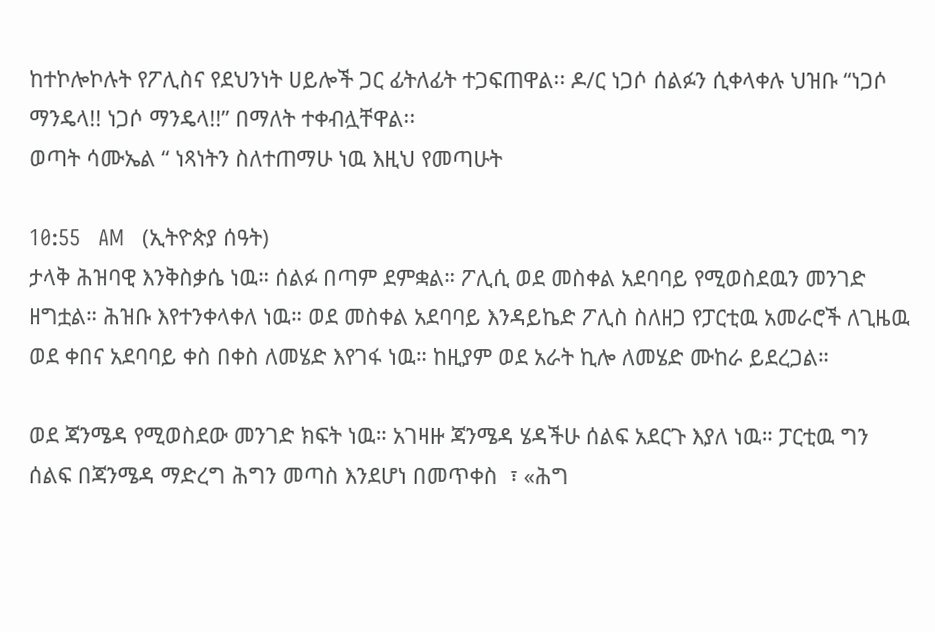ከተኮሎኮሉት የፖሊስና የደህንነት ሀይሎች ጋር ፊትለፊት ተጋፍጠዋል፡፡ ዶ/ር ነጋሶ ሰልፉን ሲቀላቀሉ ህዝቡ “ነጋሶ ማንዴላ!! ነጋሶ ማንዴላ!!” በማለት ተቀብሏቸዋል፡፡
ወጣት ሳሙኤል “ ነጻነትን ስለተጠማሁ ነዉ እዚህ የመጣሁት

10:55   AM   (ኢትዮጵያ ሰዓት)
ታላቅ ሕዝባዊ እንቅስቃሴ ነዉ። ሰልፉ በጣም ደምቋል። ፖሊሲ ወደ መስቀል አደባባይ የሚወስደዉን መንገድ ዘግቷል። ሕዝቡ እየተንቀላቀለ ነዉ። ወደ መስቀል አደባባይ እንዳይኬድ ፖሊስ ስለዘጋ የፓርቲዉ አመራሮች ለጊዜዉ ወደ ቀበና አደባባይ ቀስ በቀስ ለመሄድ እየገፋ ነዉ። ከዚያም ወደ አራት ኪሎ ለመሄድ ሙከራ ይደረጋል።

ወደ ጃንሜዳ የሚወስደው መንገድ ክፍት ነዉ። አገዛዙ ጃንሜዳ ሄዳችሁ ሰልፍ አደርጉ እያለ ነዉ። ፓርቲዉ ግን ሰልፍ በጃንሜዳ ማድረግ ሕግን መጣስ እንደሆነ በመጥቀስ  ፣ «ሕግ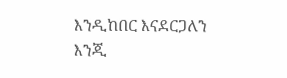እንዲከበር እናደርጋለን እንጂ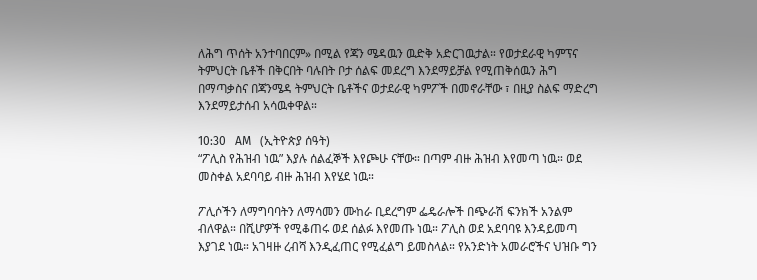ለሕግ ጥሰት አንተባበርም» በሚል የጃን ሜዳዉን ዉድቅ አድርገዉታል። የወታደራዊ ካምፕና ትምህርት ቤቶች በቅርበት ባሉበት ቦታ ሰልፍ መደረግ እንደማይቻል የሚጠቅሰዉን ሕግ በማጣቃስና በጃንሜዳ ትምህርት ቤቶችና ወታደራዊ ካምፖች በመኖራቸው ፣ በዚያ ስልፍ ማድረግ እንደማይታሰብ አሳዉቀዋል።

10:30   AM   (ኢትዮጵያ ሰዓት)
“ፖሊስ የሕዝብ ነዉ” እያሉ ሰልፈኞች እየጮሁ ናቸው። በጣም ብዙ ሕዝብ እየመጣ ነዉ። ወደ መስቀል አደባባይ ብዙ ሕዝብ እየሄደ ነዉ።

ፖሊሶችን ለማግባባትን ለማሳመን ሙከራ ቢደረግም ፌዴራሎች በጭራሽ ፍንክች አንልም ብለዋል። በሺሆዎች የሚቆጠሩ ወደ ሰልፉ እየመጡ ነዉ። ፖሊስ ወደ አደባባዩ እንዳይመጣ እያገደ ነዉ። አገዛዙ ረብሻ እንዲፈጠር የሚፈልግ ይመስላል። የአንድነት አመራሮችና ህዝቡ ግን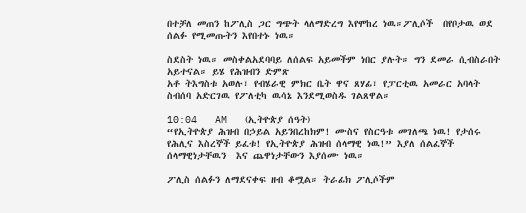በተቻለ መጠን ከፖሊስ ጋር ግጭት ላለማድረግ እየሞከረ ነዉ።ፖሊሶች  በየቦታዉ ወደ ሰልፉ የሚመጡትን እየበተኑ ነዉ።

ስደስት ነዉ። መስቀልአደባባይ ለሰልፍ አይመችም ነበር ያሉት። ግን ደመራ ሲብስራበት አይተናል። ይሄ የሕዝብን ድምጽ
አቶ ትእግስቱ አወሉ፣ የብሄራዊ ምክር ቤት ዋና ጸሃፊ፣ የፓርቲዉ አመራር አባላት ስብሰባ አድርገዉ የፖለቲካ ዉሳኔ እንደሚወስዱ ገልጸዋል።

10:04   AM   (ኢትዮጵያ ሰዓት)
“የኢትዮጵያ ሕዝብ በኃይል አይንበረከክም! ሙስና የስርዓቱ መገለጫ ነዉ! የታሰሩ የሕሊና እስረኞች ይፈቱ! የኢትዮጵያ ሕዝብ ሰላማዊ ነዉ!” እያለ ሰልፈኞች ሰላማዊነታቸዉን  እና ጨዋነታቸውን እያሰሙ ነዉ።

ፖሊስ ሰልፉን ለማደናቀፍ ዘብ ቆሟል። ትራፊክ ፖሊሶችም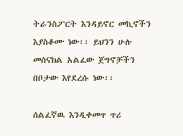ትራንስፖርት እንዳይኖር መኪኖችን እያስቆሙ ነው፡፡ ይህንን ሁሉ መሰናክል አልፈው ጀግኖቻችን በቦታው እየደረሱ ነው፡፡

ሰልፈኛዉ እንዲቀመጥ ጥሪ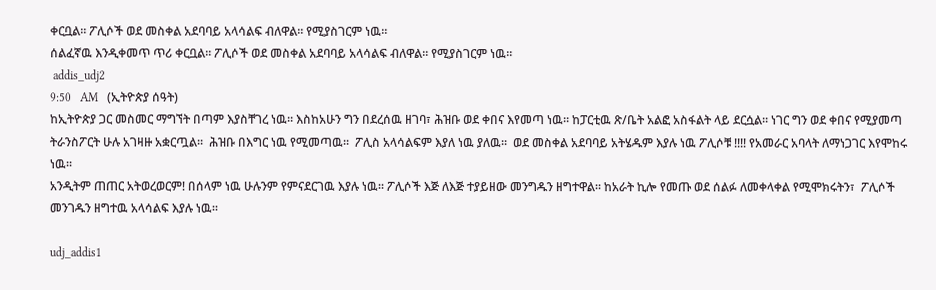ቀርቧል። ፖሊሶች ወደ መስቀል አደባባይ አላሳልፍ ብለዋል። የሚያስገርም ነዉ።
ሰልፈኛዉ እንዲቀመጥ ጥሪ ቀርቧል። ፖሊሶች ወደ መስቀል አደባባይ አላሳልፍ ብለዋል። የሚያስገርም ነዉ።
 addis_udj2
9:50   AM   (ኢትዮጵያ ሰዓት)
ከኢትዮጵያ ጋር መስመር ማግኘት በጣም እያስቸገረ ነዉ። እስከአሁን ግን በደረሰዉ ዘገባ፣ ሕዝቡ ወደ ቀበና እየመጣ ነዉ። ከፓርቲዉ ጽ/ቤት አልፎ አስፋልት ላይ ደርሷል። ነገር ግን ወደ ቀበና የሚያመጣ ትራንስፖርት ሁሉ አገዛዙ አቋርጧል።  ሕዝቡ በእግር ነዉ የሚመጣዉ።  ፖሊስ አላሳልፍም እያለ ነዉ ያለዉ።  ወደ መስቀል አደባባይ አትሄዱም እያሉ ነዉ ፖሊሶቹ !!!! የአመራር አባላት ለማነጋገር እየሞከሩ ነዉ።
አንዲትም ጠጠር አትወረወርም! በሰላም ነዉ ሁሉንም የምናደርገዉ እያሉ ነዉ። ፖሊሶች እጅ ለእጅ ተያይዘው መንግዱን ዘግተዋል። ከአራት ኪሎ የመጡ ወደ ሰልፉ ለመቀላቀል የሚሞክሩትን፣  ፖሊሶች መንገዱን ዘግተዉ አላሳልፍ እያሉ ነዉ።

udj_addis1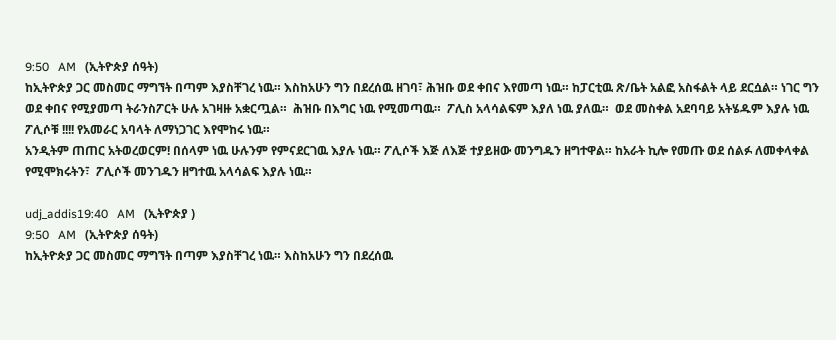9:50   AM   (ኢትዮጵያ ሰዓት)
ከኢትዮጵያ ጋር መስመር ማግኘት በጣም እያስቸገረ ነዉ። እስከአሁን ግን በደረሰዉ ዘገባ፣ ሕዝቡ ወደ ቀበና እየመጣ ነዉ። ከፓርቲዉ ጽ/ቤት አልፎ አስፋልት ላይ ደርሷል። ነገር ግን ወደ ቀበና የሚያመጣ ትራንስፖርት ሁሉ አገዛዙ አቋርጧል።  ሕዝቡ በእግር ነዉ የሚመጣዉ።  ፖሊስ አላሳልፍም እያለ ነዉ ያለዉ።  ወደ መስቀል አደባባይ አትሄዱም እያሉ ነዉ ፖሊሶቹ !!!! የአመራር አባላት ለማነጋገር እየሞከሩ ነዉ።
አንዲትም ጠጠር አትወረወርም! በሰላም ነዉ ሁሉንም የምናደርገዉ እያሉ ነዉ። ፖሊሶች እጅ ለእጅ ተያይዘው መንግዱን ዘግተዋል። ከአራት ኪሎ የመጡ ወደ ሰልፉ ለመቀላቀል የሚሞክሩትን፣  ፖሊሶች መንገዱን ዘግተዉ አላሳልፍ እያሉ ነዉ።

udj_addis19:40   AM   (ኢትዮጵያ )
9:50   AM   (ኢትዮጵያ ሰዓት)
ከኢትዮጵያ ጋር መስመር ማግኘት በጣም እያስቸገረ ነዉ። እስከአሁን ግን በደረሰዉ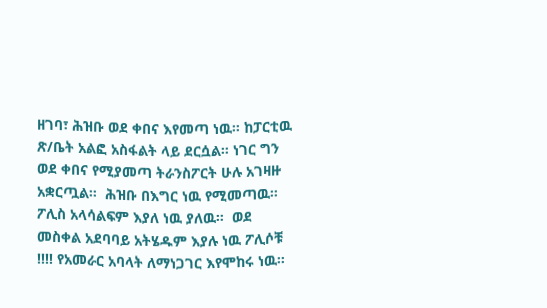ዘገባ፣ ሕዝቡ ወደ ቀበና እየመጣ ነዉ። ከፓርቲዉ ጽ/ቤት አልፎ አስፋልት ላይ ደርሷል። ነገር ግን ወደ ቀበና የሚያመጣ ትራንስፖርት ሁሉ አገዛዙ አቋርጧል።  ሕዝቡ በእግር ነዉ የሚመጣዉ።  ፖሊስ አላሳልፍም እያለ ነዉ ያለዉ።  ወደ መስቀል አደባባይ አትሄዱም እያሉ ነዉ ፖሊሶቹ !!!! የአመራር አባላት ለማነጋገር እየሞከሩ ነዉ።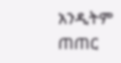አንዲትም ጠጠር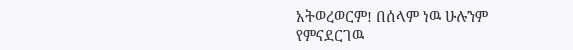አትወረወርም! በሰላም ነዉ ሁሉንም የምናደርገዉ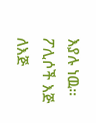እያሉ ነዉ። ፖሊሶች እጅ ለእጅ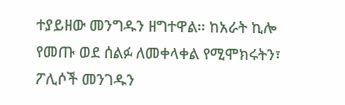ተያይዘው መንግዱን ዘግተዋል። ከአራት ኪሎ የመጡ ወደ ሰልፉ ለመቀላቀል የሚሞክሩትን፣  ፖሊሶች መንገዱን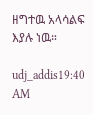ዘግተዉ አላሳልፍ እያሉ ነዉ።

udj_addis19:40   AM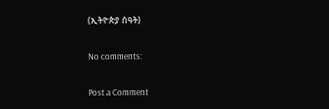(ኢትዮጵያ ሰዓት)

No comments:

Post a Comment